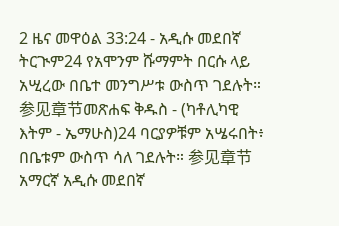2 ዜና መዋዕል 33:24 - አዲሱ መደበኛ ትርጒም24 የአሞንም ሹማምት በርሱ ላይ አሢረው በቤተ መንግሥቱ ውስጥ ገደሉት። 参见章节መጽሐፍ ቅዱስ - (ካቶሊካዊ እትም - ኤማሁስ)24 ባርያዎቹም አሤሩበት፥ በቤቱም ውስጥ ሳለ ገደሉት። 参见章节አማርኛ አዲሱ መደበኛ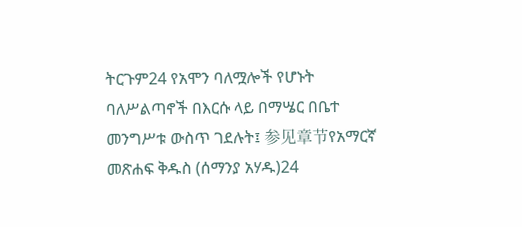ትርጉም24 የአሞን ባለሟሎች የሆኑት ባለሥልጣኖች በእርሱ ላይ በማሤር በቤተ መንግሥቱ ውስጥ ገደሉት፤ 参见章节የአማርኛ መጽሐፍ ቅዱስ (ሰማንያ አሃዱ)24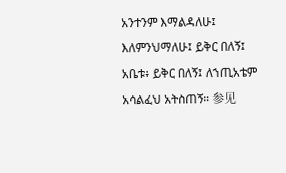አንተንም እማልዳለሁ፤ እለምንህማለሁ፤ ይቅር በለኝ፤ አቤቱ፥ ይቅር በለኝ፤ ለኀጢአቴም አሳልፈህ አትስጠኝ። 参见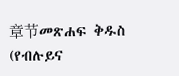章节መጽሐፍ ቅዱስ (የብሉይና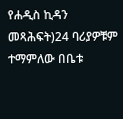የሐዲስ ኪዳን መጻሕፍት)24 ባሪያዎቹም ተማምለው በቤቱ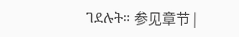ገደሉት። 参见章节 |